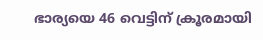ഭാര്യയെ 46 വെട്ടിന് ക്രൂരമായി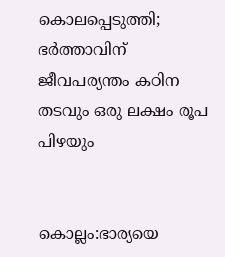കൊലപ്പെടുത്തി; ഭർത്താവിന് ജീവപര്യന്തം കഠിന തടവും ഒരു ലക്ഷം രൂപ പിഴയും


കൊല്ലം:ഭാര്യയെ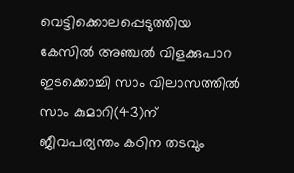വെട്ടിക്കൊലപ്പെടുത്തിയ കേസില്‍ അഞ്ചല്‍ വിളക്കുപാറ ഇടക്കൊച്ചി സാം വിലാസത്തില്‍ സാം കുമാറി(43)ന് ജീവപര്യന്തം കഠിന തടവും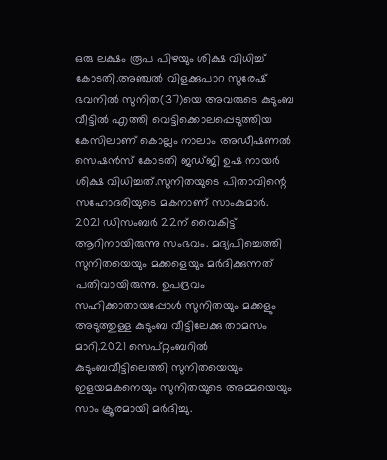ഒരു ലക്ഷം രൂപ പിഴയും ശിക്ഷ വിധിച്ച്‌ കോടതി.അഞ്ചല്‍ വിളക്കുപാറ സുരേഷ് ഭവനില്‍ സുനിത(37)യെ അവരുടെ കുടുംബ വീട്ടില്‍ എത്തി വെട്ടിക്കൊലപ്പെടുത്തിയ കേസിലാണ് കൊല്ലം നാലാം അഡീഷണല്‍ സെഷന്‍സ് കോടതി ജഡ്ജി ഉഷ നായര്‍ ശിക്ഷ വിധിച്ചത്.സുനിതയുടെ പിതാവിന്റെ സഹോദരിയുടെ മകനാണ് സാംകുമാര്‍. 2021 ഡിസംബര്‍ 22ന് വൈകിട്ട് ആറിനായിരുന്നു സംഭവം. മദ്യപിച്ചെത്തി സുനിതയെയും മക്കളെയും മര്‍ദിക്കുന്നത് പതിവായിരുന്നു. ഉപദ്രവം സഹിക്കാതായപ്പോള്‍ സുനിതയും മക്കളും അടുത്തുള്ള കുടുംബ വീട്ടിലേക്കു താമസം മാറി.2021 സെപ്റ്റംബറില്‍ കുടുംബവീട്ടിലെത്തി സുനിതയെയും ഇളയമകനെയും സുനിതയുടെ അമ്മയെയും സാം ക്രൂരമായി മര്‍ദിച്ചു.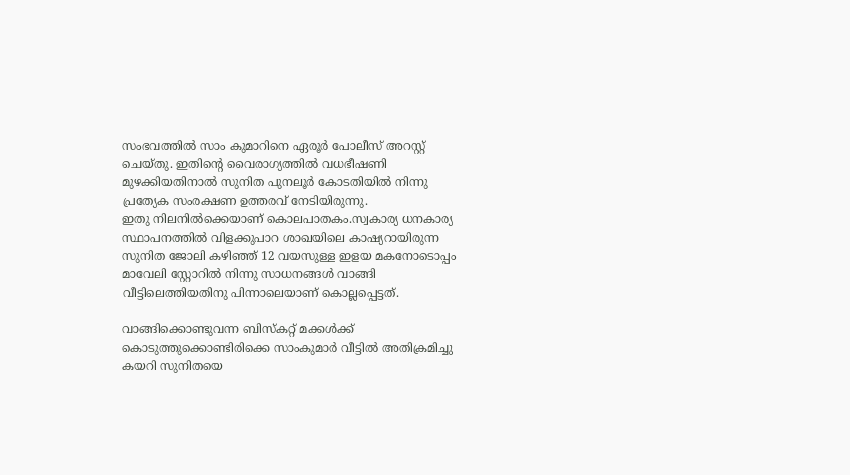സംഭവത്തില്‍ സാം കുമാറിനെ ഏരൂര്‍ പോലീസ് അറസ്റ്റ് ചെയ്തു. ഇതിന്റെ വൈരാഗ്യത്തില്‍ വധഭീഷണി മുഴക്കിയതിനാല്‍ സുനിത പുനലൂര്‍ കോടതിയില്‍ നിന്നു പ്രത്യേക സംരക്ഷണ ഉത്തരവ് നേടിയിരുന്നു.
ഇതു നിലനില്‍ക്കെയാണ് കൊലപാതകം.സ്വകാര്യ ധനകാര്യ സ്ഥാപനത്തില്‍ വിളക്കുപാറ ശാഖയിലെ കാഷ്യറായിരുന്ന സുനിത ജോലി കഴിഞ്ഞ് 12 വയസുള്ള ഇളയ മകനോടൊപ്പം മാവേലി സ്റ്റോറില്‍ നിന്നു സാധനങ്ങള്‍ വാങ്ങി വീട്ടിലെത്തിയതിനു പിന്നാലെയാണ് കൊല്ലപ്പെട്ടത്.

വാങ്ങിക്കൊണ്ടുവന്ന ബിസ്‌കറ്റ് മക്കള്‍ക്ക് കൊടുത്തുക്കൊണ്ടിരിക്കെ സാംകുമാര്‍ വീട്ടില്‍ അതിക്രമിച്ചു കയറി സുനിതയെ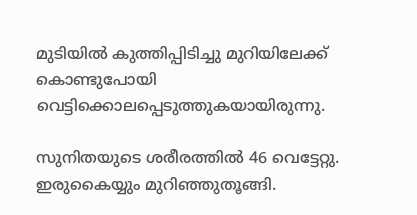മുടിയില്‍ കുത്തിപ്പിടിച്ചു മുറിയിലേക്ക് കൊണ്ടുപോയി വെട്ടിക്കൊലപ്പെടുത്തുകയായിരുന്നു.

സുനിതയുടെ ശരീരത്തില്‍ 46 വെട്ടേറ്റു. ഇരുകൈയ്യും മുറിഞ്ഞുതൂങ്ങി.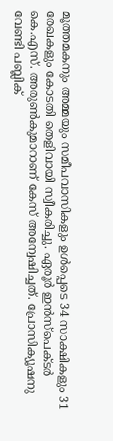മൂത്തമകനും അമ്മയും സമീപവാസികളും ഉള്‍പ്പെടെ 34 സാക്ഷികളും 31 രേഖകളും കോടതി തെളിവായി സ്വീകരിച്ചു. ഏരൂര്‍ ഇന്‍സ്‌പെക്ടര്‍ കെ.എസ്. അരുണ്‍കുമാറാണ് കേസ് അന്വേഷിച്ചത്. പ്രോസിക്യൂഷനു വേണ്ടി പബ്ലിക്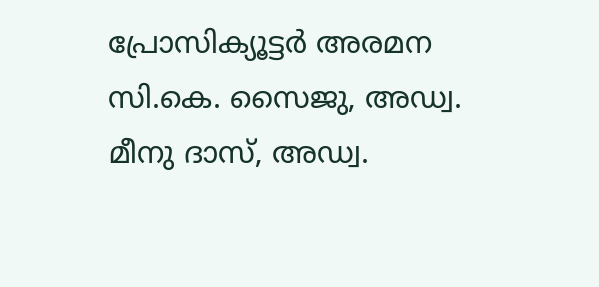പ്രോസിക്യൂട്ടര്‍ അരമന സി.കെ. സൈജു, അഡ്വ. മീനു ദാസ്, അഡ്വ.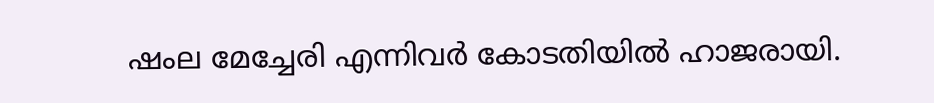ഷംല മേച്ചേരി എന്നിവര്‍ കോടതിയില്‍ ഹാജരായി.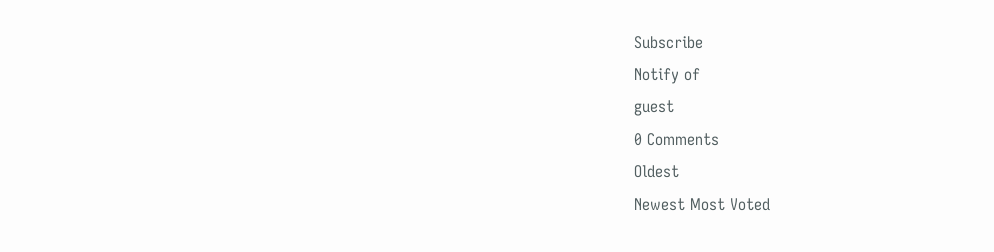Subscribe
Notify of
guest
0 Comments
Oldest
Newest Most Voted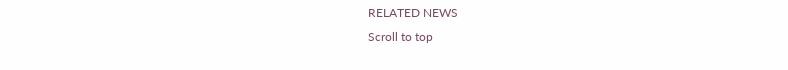RELATED NEWS
Scroll to top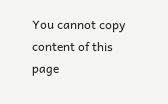You cannot copy content of this page